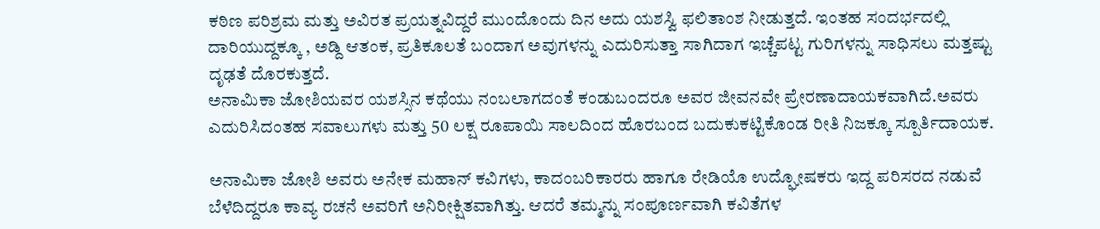ಕಠಿಣ ಪರಿಶ್ರಮ ಮತ್ತು ಅವಿರತ ಪ್ರಯತ್ನವಿದ್ದರೆ ಮುಂದೊಂದು ದಿನ ಅದು ಯಶಸ್ವಿ ಫಲಿತಾಂಶ ನೀಡುತ್ತದೆ. ಇಂತಹ ಸಂದರ್ಭದಲ್ಲಿ ದಾರಿಯುದ್ದಕ್ಕೂ , ಅಡ್ದಿ ಆತಂಕ, ಪ್ರತಿಕೂಲತೆ ಬಂದಾಗ ಅವುಗಳನ್ನು ಎದುರಿಸುತ್ತಾ ಸಾಗಿದಾಗ ಇಚ್ಚೆಪಟ್ಟ ಗುರಿಗಳನ್ನು ಸಾಧಿಸಲು ಮತ್ತಷ್ಟು ದೃಢತೆ ದೊರಕುತ್ತದೆ.
ಅನಾಮಿಕಾ ಜೋಶಿಯವರ ಯಶಸ್ಸಿನ ಕಥೆಯು ನಂಬಲಾಗದಂತೆ ಕಂಡುಬಂದರೂ ಅವರ ಜೀವನವೇ ಪ್ರೇರಣಾದಾಯಕವಾಗಿದೆ.ಅವರು ಎದುರಿಸಿದಂತಹ ಸವಾಲುಗಳು ಮತ್ತು 50 ಲಕ್ಷ ರೂಪಾಯಿ ಸಾಲದಿಂದ ಹೊರಬಂದ ಬದುಕುಕಟ್ಟಿಕೊಂಡ ರೀತಿ ನಿಜಕ್ಕೂ ಸ್ಪೂರ್ತಿದಾಯಕ.

ಅನಾಮಿಕಾ ಜೋಶಿ ಅವರು ಅನೇಕ ಮಹಾನ್ ಕವಿಗಳು, ಕಾದಂಬರಿಕಾರರು ಹಾಗೂ ರೇಡಿಯೊ ಉದ್ಘೋಷಕರು ಇದ್ದ ಪರಿಸರದ ನಡುವೆ ಬೆಳೆದಿದ್ದರೂ ಕಾವ್ಯ ರಚನೆ ಅವರಿಗೆ ಅನಿರೀಕ್ಷಿತವಾಗಿತ್ತು. ಆದರೆ ತಮ್ಮನ್ನು ಸಂಪೂರ್ಣವಾಗಿ ಕವಿತೆಗಳ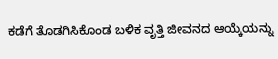ಕಡೆಗೆ ತೊಡಗಿಸಿಕೊಂಡ ಬಳಿಕ ವೃತ್ತಿ ಜೀವನದ ಆಯ್ಕೆಯನ್ನು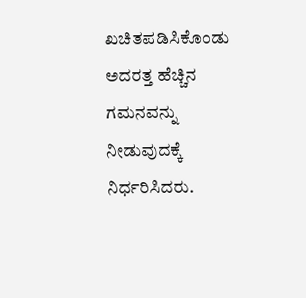ಖಚಿತಪಡಿಸಿಕೊಂಡು ಅದರತ್ತ ಹೆಚ್ಚಿನ ಗಮನವನ್ನು ನೀಡುವುದಕ್ಕೆ ನಿರ್ಧರಿಸಿದರು.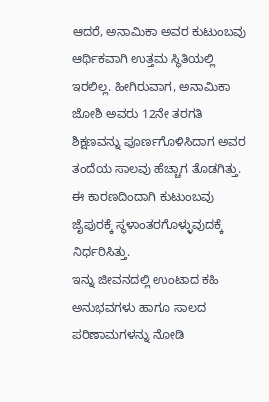ಆದರೆ, ಅನಾಮಿಕಾ ಅವರ ಕುಟುಂಬವು ಆರ್ಥಿಕವಾಗಿ ಉತ್ತಮ ಸ್ಥಿತಿಯಲ್ಲಿ ಇರಲಿಲ್ಲ. ಹೀಗಿರುವಾಗ, ಅನಾಮಿಕಾ ಜೋಶಿ ಅವರು 12ನೇ ತರಗತಿ ಶಿಕ್ಷಣವನ್ನು ಪೂರ್ಣಗೊಳಿಸಿದಾಗ ಅವರ ತಂದೆಯ ಸಾಲವು ಹೆಚ್ಚಾಗ ತೊಡಗಿತ್ತು. ಈ ಕಾರಣದಿಂದಾಗಿ ಕುಟುಂಬವು ಜೈಪುರಕ್ಕೆ ಸ್ಥಳಾಂತರಗೊಳ್ಳುವುದಕ್ಕೆ ನಿರ್ಧರಿಸಿತ್ತು.
ಇನ್ನು ಜೀವನದಲ್ಲಿ ಉಂಟಾದ ಕಹಿ ಅನುಭವಗಳು ಹಾಗೂ ಸಾಲದ ಪರಿಣಾಮಗಳನ್ನು ನೋಡಿ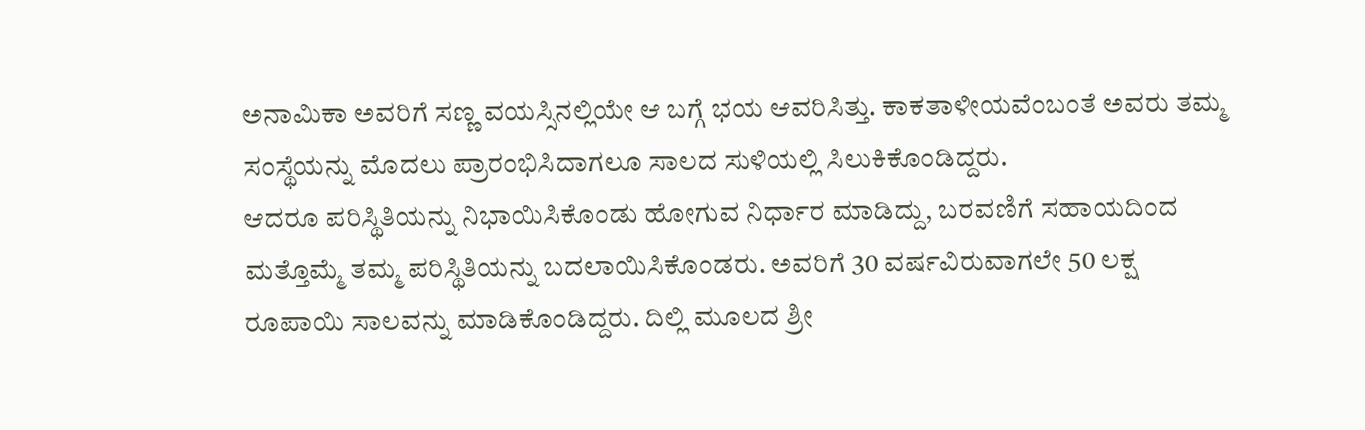ಅನಾಮಿಕಾ ಅವರಿಗೆ ಸಣ್ಣ ವಯಸ್ಸಿನಲ್ಲಿಯೇ ಆ ಬಗ್ಗೆ ಭಯ ಆವರಿಸಿತ್ತು. ಕಾಕತಾಳೀಯವೆಂಬಂತೆ ಅವರು ತಮ್ಮ ಸಂಸ್ಥೆಯನ್ನು ಮೊದಲು ಪ್ರಾರಂಭಿಸಿದಾಗಲೂ ಸಾಲದ ಸುಳಿಯಲ್ಲಿ ಸಿಲುಕಿಕೊಂಡಿದ್ದರು.
ಆದರೂ ಪರಿಸ್ಥಿತಿಯನ್ನು ನಿಭಾಯಿಸಿಕೊಂಡು ಹೋಗುವ ನಿರ್ಧಾರ ಮಾಡಿದ್ದು, ಬರವಣಿಗೆ ಸಹಾಯದಿಂದ ಮತ್ತೊಮ್ಮೆ ತಮ್ಮ ಪರಿಸ್ಥಿತಿಯನ್ನು ಬದಲಾಯಿಸಿಕೊಂಡರು. ಅವರಿಗೆ 30 ವರ್ಷವಿರುವಾಗಲೇ 50 ಲಕ್ಷ ರೂಪಾಯಿ ಸಾಲವನ್ನು ಮಾಡಿಕೊಂಡಿದ್ದರು. ದಿಲ್ಲಿ ಮೂಲದ ಶ್ರೀ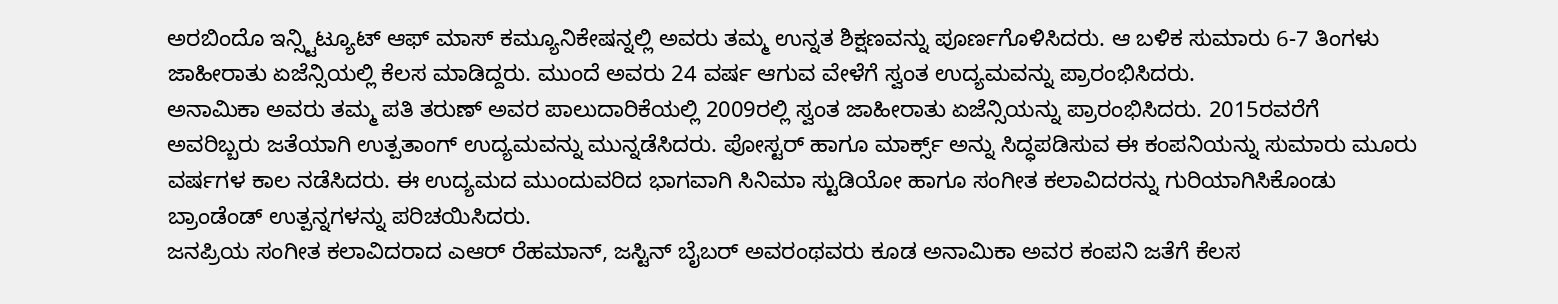ಅರಬಿಂದೊ ಇನ್ಸ್ಟಿಟ್ಯೂಟ್ ಆಫ್ ಮಾಸ್ ಕಮ್ಯೂನಿಕೇಷನ್ನಲ್ಲಿ ಅವರು ತಮ್ಮ ಉನ್ನತ ಶಿಕ್ಷಣವನ್ನು ಪೂರ್ಣಗೊಳಿಸಿದರು. ಆ ಬಳಿಕ ಸುಮಾರು 6-7 ತಿಂಗಳು ಜಾಹೀರಾತು ಏಜೆನ್ಸಿಯಲ್ಲಿ ಕೆಲಸ ಮಾಡಿದ್ದರು. ಮುಂದೆ ಅವರು 24 ವರ್ಷ ಆಗುವ ವೇಳೆಗೆ ಸ್ವಂತ ಉದ್ಯಮವನ್ನು ಪ್ರಾರಂಭಿಸಿದರು.
ಅನಾಮಿಕಾ ಅವರು ತಮ್ಮ ಪತಿ ತರುಣ್ ಅವರ ಪಾಲುದಾರಿಕೆಯಲ್ಲಿ 2009ರಲ್ಲಿ ಸ್ವಂತ ಜಾಹೀರಾತು ಏಜೆನ್ಸಿಯನ್ನು ಪ್ರಾರಂಭಿಸಿದರು. 2015ರವರೆಗೆ ಅವರಿಬ್ಬರು ಜತೆಯಾಗಿ ಉತ್ಪತಾಂಗ್ ಉದ್ಯಮವನ್ನು ಮುನ್ನಡೆಸಿದರು. ಪೋಸ್ಟರ್ ಹಾಗೂ ಮಾರ್ಕ್ಸ್ ಅನ್ನು ಸಿದ್ಧಪಡಿಸುವ ಈ ಕಂಪನಿಯನ್ನು ಸುಮಾರು ಮೂರು ವರ್ಷಗಳ ಕಾಲ ನಡೆಸಿದರು. ಈ ಉದ್ಯಮದ ಮುಂದುವರಿದ ಭಾಗವಾಗಿ ಸಿನಿಮಾ ಸ್ಟುಡಿಯೋ ಹಾಗೂ ಸಂಗೀತ ಕಲಾವಿದರನ್ನು ಗುರಿಯಾಗಿಸಿಕೊಂಡು ಬ್ರಾಂಡೆಂಡ್ ಉತ್ಪನ್ನಗಳನ್ನು ಪರಿಚಯಿಸಿದರು.
ಜನಪ್ರಿಯ ಸಂಗೀತ ಕಲಾವಿದರಾದ ಎಆರ್ ರೆಹಮಾನ್, ಜಸ್ಟಿನ್ ಬೈಬರ್ ಅವರಂಥವರು ಕೂಡ ಅನಾಮಿಕಾ ಅವರ ಕಂಪನಿ ಜತೆಗೆ ಕೆಲಸ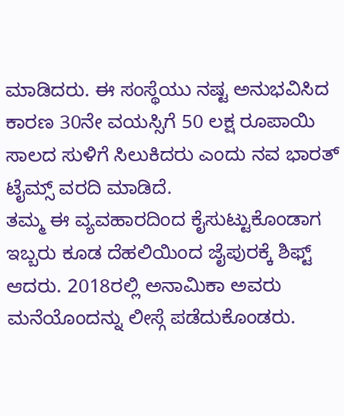ಮಾಡಿದರು. ಈ ಸಂಸ್ಥೆಯು ನಷ್ಟ ಅನುಭವಿಸಿದ ಕಾರಣ 30ನೇ ವಯಸ್ಸಿಗೆ 50 ಲಕ್ಷ ರೂಪಾಯಿ ಸಾಲದ ಸುಳಿಗೆ ಸಿಲುಕಿದರು ಎಂದು ನವ ಭಾರತ್ ಟೈಮ್ಸ್ ವರದಿ ಮಾಡಿದೆ.
ತಮ್ಮ ಈ ವ್ಯವಹಾರದಿಂದ ಕೈಸುಟ್ಟುಕೊಂಡಾಗ ಇಬ್ಬರು ಕೂಡ ದೆಹಲಿಯಿಂದ ಜೈಪುರಕ್ಕೆ ಶಿಫ್ಟ್ ಆದರು. 2018ರಲ್ಲಿ ಅನಾಮಿಕಾ ಅವರು ಮನೆಯೊಂದನ್ನು ಲೀಸ್ಗೆ ಪಡೆದುಕೊಂಡರು.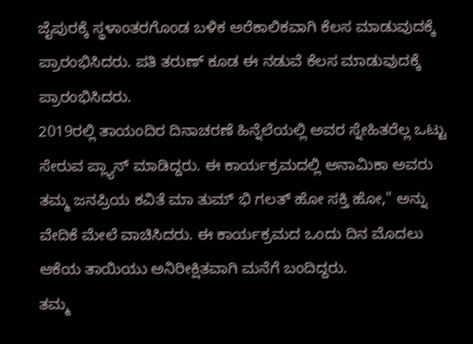ಜೈಪುರಕ್ಕೆ ಸ್ಥಳಾಂತರಗೊಂಡ ಬಳಿಕ ಅರೆಕಾಲಿಕವಾಗಿ ಕೆಲಸ ಮಾಡುವುದಕ್ಕೆ ಪ್ರಾರಂಭಿಸಿದರು. ಪತಿ ತರುಣ್ ಕೂಡ ಈ ನಡುವೆ ಕೆಲಸ ಮಾಡುವುದಕ್ಕೆ ಪ್ರಾರಂಭಿಸಿದರು.
2019ರಲ್ಲಿ ತಾಯಂದಿರ ದಿನಾಚರಣೆ ಹಿನ್ನೆಲೆಯಲ್ಲಿ ಅವರ ಸ್ನೇಹಿತರೆಲ್ಲ ಒಟ್ಟು ಸೇರುವ ಪ್ಲ್ಯಾನ್ ಮಾಡಿದ್ದರು. ಈ ಕಾರ್ಯಕ್ರಮದಲ್ಲಿ ಅನಾಮಿಕಾ ಅವರು ತಮ್ಮ ಜನಪ್ರಿಯ ಕವಿತೆ ಮಾ ತುಮ್ ಭಿ ಗಲತ್ ಹೋ ಸಕ್ತಿ ಹೋ," ಅನ್ನು ವೇದಿಕೆ ಮೇಲೆ ವಾಚಿಸಿದರು. ಈ ಕಾರ್ಯಕ್ರಮದ ಒಂದು ದಿನ ಮೊದಲು ಆಕೆಯ ತಾಯಿಯು ಅನಿರೀಕ್ಷಿತವಾಗಿ ಮನೆಗೆ ಬಂದಿದ್ದರು.
ತಮ್ಮ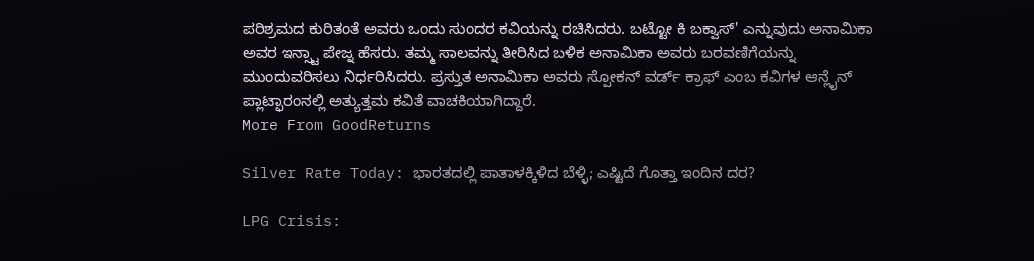ಪರಿಶ್ರಮದ ಕುರಿತಂತೆ ಅವರು ಒಂದು ಸುಂದರ ಕವಿಯನ್ನು ರಚಿಸಿದರು. ಬಟ್ಟೋ ಕಿ ಬಕ್ವಾಸ್' ಎನ್ನುವುದು ಅನಾಮಿಕಾ ಅವರ ಇನ್ಸ್ಟಾ ಪೇಜ್ನ ಹೆಸರು. ತಮ್ಮ ಸಾಲವನ್ನು ತೀರಿಸಿದ ಬಳಿಕ ಅನಾಮಿಕಾ ಅವರು ಬರವಣಿಗೆಯನ್ನು ಮುಂದುವರಿಸಲು ನಿರ್ಧರಿಸಿದರು. ಪ್ರಸ್ತುತ ಅನಾಮಿಕಾ ಅವರು ಸ್ಪೋಕನ್ ವರ್ಡ್ ಕ್ರಾಫ್ ಎಂಬ ಕವಿಗಳ ಆನ್ಲೈನ್ ಪ್ಲಾಟ್ಫಾರಂನಲ್ಲಿ ಅತ್ಯುತ್ತಮ ಕವಿತೆ ವಾಚಕಿಯಾಗಿದ್ದಾರೆ.
More From GoodReturns

Silver Rate Today: ಭಾರತದಲ್ಲಿ ಪಾತಾಳಕ್ಕಿಳಿದ ಬೆಳ್ಳಿ; ಎಷ್ಟಿದೆ ಗೊತ್ತಾ ಇಂದಿನ ದರ?

LPG Crisis: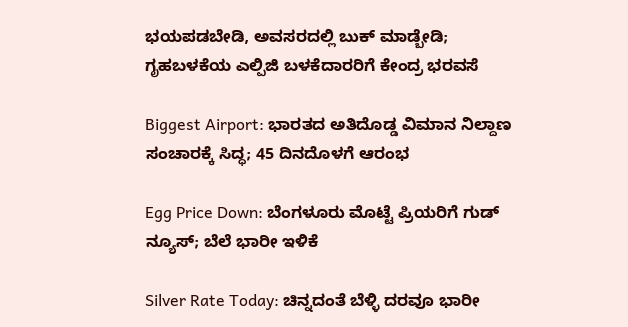ಭಯಪಡಬೇಡಿ, ಅವಸರದಲ್ಲಿ ಬುಕ್ ಮಾಡ್ಬೇಡಿ; ಗೃಹಬಳಕೆಯ ಎಲ್ಪಿಜಿ ಬಳಕೆದಾರರಿಗೆ ಕೇಂದ್ರ ಭರವಸೆ

Biggest Airport: ಭಾರತದ ಅತಿದೊಡ್ಡ ವಿಮಾನ ನಿಲ್ದಾಣ ಸಂಚಾರಕ್ಕೆ ಸಿದ್ಧ; 45 ದಿನದೊಳಗೆ ಆರಂಭ

Egg Price Down: ಬೆಂಗಳೂರು ಮೊಟ್ಟೆ ಪ್ರಿಯರಿಗೆ ಗುಡ್ ನ್ಯೂಸ್; ಬೆಲೆ ಭಾರೀ ಇಳಿಕೆ

Silver Rate Today: ಚಿನ್ನದಂತೆ ಬೆಳ್ಳಿ ದರವೂ ಭಾರೀ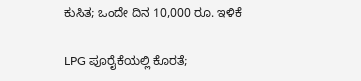ಕುಸಿತ; ಒಂದೇ ದಿನ 10,000 ರೂ. ಇಳಿಕೆ

LPG ಪೂರೈಕೆಯಲ್ಲಿ ಕೊರತೆ;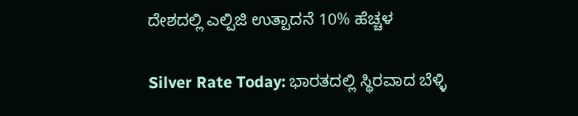ದೇಶದಲ್ಲಿ ಎಲ್ಪಿಜಿ ಉತ್ಪಾದನೆ 10% ಹೆಚ್ಚಳ

Silver Rate Today: ಭಾರತದಲ್ಲಿ ಸ್ಥಿರವಾದ ಬೆಳ್ಳಿ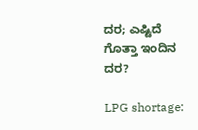ದರ; ಎಷ್ಟಿದೆ ಗೊತ್ತಾ ಇಂದಿನ ದರ?

LPG shortage: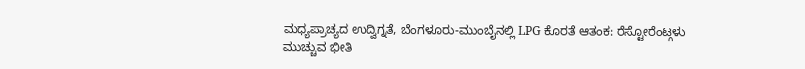ಮಧ್ಯಪ್ರಾಚ್ಯದ ಉದ್ವಿಗ್ನತೆ, ಬೆಂಗಳೂರು-ಮುಂಬೈನಲ್ಲಿ LPG ಕೊರತೆ ಆತಂಕ: ರೆಸ್ಟೋರೆಂಟ್ಗಳು ಮುಚ್ಚುವ ಭೀತಿ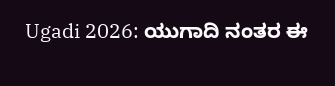Ugadi 2026: ಯುಗಾದಿ ನಂತರ ಈ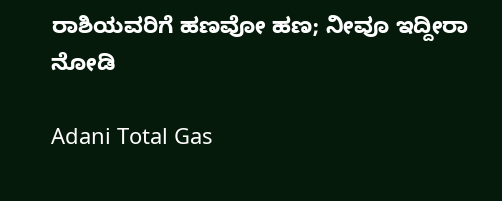ರಾಶಿಯವರಿಗೆ ಹಣವೋ ಹಣ; ನೀವೂ ಇದ್ದೀರಾ ನೋಡಿ

Adani Total Gas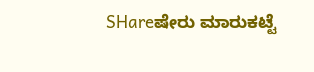SHareಷೇರು ಮಾರುಕಟ್ಟೆ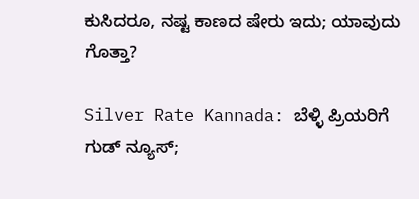ಕುಸಿದರೂ, ನಷ್ಟ ಕಾಣದ ಷೇರು ಇದು; ಯಾವುದು ಗೊತ್ತಾ?

Silver Rate Kannada: ಬೆಳ್ಳಿ ಪ್ರಿಯರಿಗೆ ಗುಡ್ ನ್ಯೂಸ್;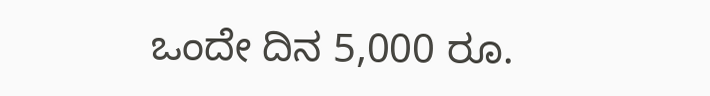ಒಂದೇ ದಿನ 5,000 ರೂ.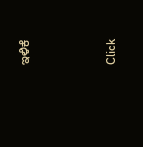ಇಳಿಕೆ



Click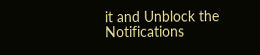it and Unblock the Notifications